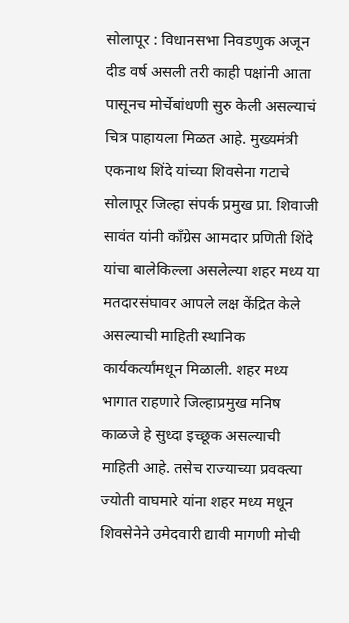सोलापूर : विधानसभा निवडणुक अजून दीड वर्ष असली तरी काही पक्षांनी आता पासूनच मोर्चेबांधणी सुरु केली असल्याचं चित्र पाहायला मिळत आहे. मुख्यमंत्री एकनाथ शिंदे यांच्या शिवसेना गटाचे सोलापूर जिल्हा संपर्क प्रमुख प्रा. शिवाजी सावंत यांनी काँग्रेस आमदार प्रणिती शिंदे यांचा बालेकिल्ला असलेल्या शहर मध्य या मतदारसंघावर आपले लक्ष केंद्रित केले असल्याची माहिती स्थानिक कार्यकर्त्यांमधून मिळाली. शहर मध्य भागात राहणारे जिल्हाप्रमुख मनिष काळजे हे सुध्दा इच्छूक असल्याची माहिती आहे. तसेच राज्याच्या प्रवक्त्या ज्योती वाघमारे यांना शहर मध्य मधून शिवसेनेने उमेदवारी द्यावी मागणी मोची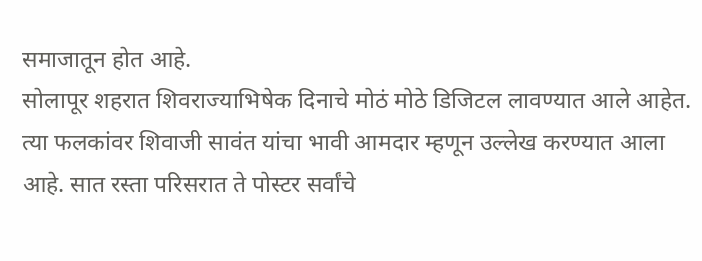समाजातून होत आहे.
सोलापूर शहरात शिवराज्याभिषेक दिनाचे मोठं मोठे डिजिटल लावण्यात आले आहेत. त्या फलकांवर शिवाजी सावंत यांचा भावी आमदार म्हणून उल्लेख करण्यात आला आहे. सात रस्ता परिसरात ते पोस्टर सर्वांचे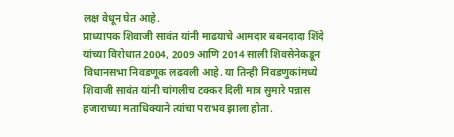लक्ष वेधून घेत आहे.
प्राध्यापक शिवाजी सावंत यांनी माढयाचे आमदार बबनदादा शिंदे यांच्या विरोधात 2004, 2009 आणि 2014 साली शिवसेनेकडून विधानसभा निवडणूक लढवली आहे. या तिन्ही निवडणुकांमध्ये शिवाजी सावंत यांनी चांगलीच टक्कर दिली मात्र सुमारे पन्नास हजाराच्या मताधिक्याने त्यांचा पराभव झाला होता.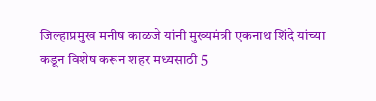जिल्हाप्रमुख मनीष काळजे यांनी मुख्यमंत्री एकनाथ शिंदे यांच्या कडून विशेष करून शहर मध्यसाठी 5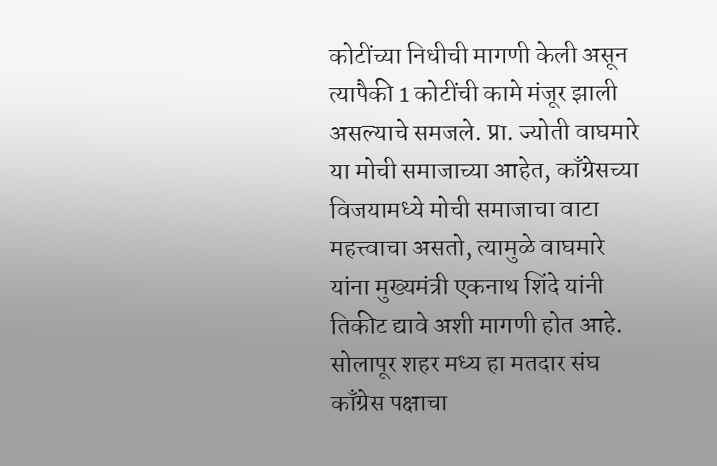कोटींच्या निधीची मागणी केली असून त्यापैकी 1 कोटींची कामे मंजूर झाली असल्याचे समजले. प्रा. ज्योती वाघमारे या मोची समाजाच्या आहेत, काँग्रेसच्या विजयामध्ये मोची समाजाचा वाटा महत्त्वाचा असतो, त्यामुळे वाघमारे यांना मुख्यमंत्री एकनाथ शिंदे यांनी तिकीट द्यावे अशी मागणी होत आहे.
सोलापूर शहर मध्य हा मतदार संघ काँग्रेस पक्षाचा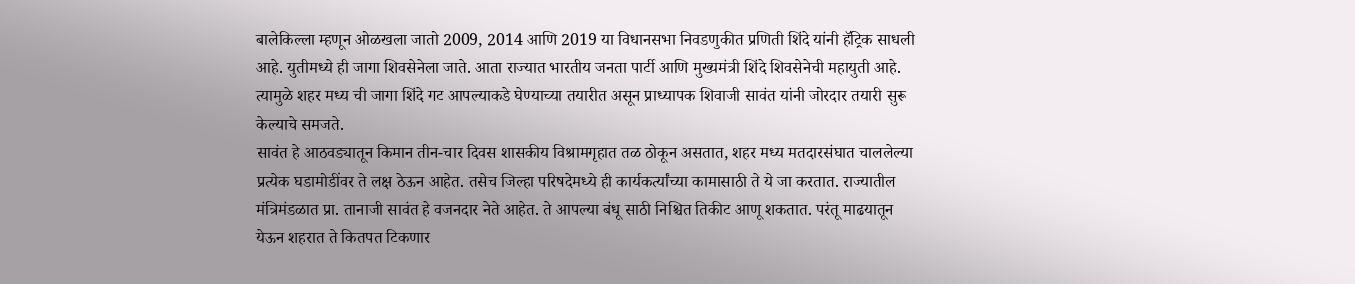बालेकिल्ला म्हणून ओळखला जातो 2009, 2014 आणि 2019 या विधानसभा निवडणुकीत प्रणिती शिंदे यांनी हॅट्रिक साधली आहे. युतीमध्ये ही जागा शिवसेनेला जाते. आता राज्यात भारतीय जनता पार्टी आणि मुख्यमंत्री शिंदे शिवसेनेची महायुती आहे. त्यामुळे शहर मध्य ची जागा शिंदे गट आपल्याकडे घेण्याच्या तयारीत असून प्राध्यापक शिवाजी सावंत यांनी जोरदार तयारी सुरू केल्याचे समजते.
सावंत हे आठवड्यातून किमान तीन-चार दिवस शासकीय विश्रामगृहात तळ ठोकून असतात, शहर मध्य मतदारसंघात चाललेल्या प्रत्येक घडामोडींवर ते लक्ष ठेऊन आहेत. तसेच जिल्हा परिषदेमध्ये ही कार्यकर्त्यांच्या कामासाठी ते ये जा करतात. राज्यातील मंत्रिमंडळात प्रा. तानाजी सावंत हे वजनदार नेते आहेत. ते आपल्या बंधू साठी निश्चित तिकीट आणू शकतात. परंतू माढयातून येऊन शहरात ते कितपत टिकणार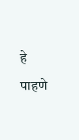हे पाहणे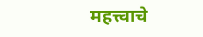महत्त्वाचे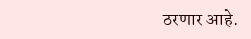ठरणार आहे.